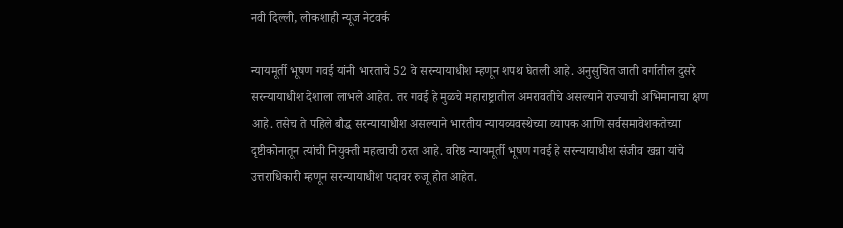नवी दिल्ली, लोकशाही न्यूज नेटवर्क

न्यायमूर्ती भूषण गवई यांनी भारताचे 52 वे सरन्यायाधीश म्हणून शपथ घेतली आहे. अनुसुचित जाती वर्गातील दुसरे सरन्यायाधीश देशाला लाभले आहेत. तर गवई हे मुळचे महाराष्ट्रातील अमरावतीचे असल्याने राज्याची अभिमानाचा क्षण आहे. तसेच ते पहिले बौद्ध सरन्यायाधीश असल्याने भारतीय न्यायव्यवस्थेच्या व्यापक आणि सर्वसमावेशकतेच्या दृष्टीकोनातून त्यांची नियुक्ती महत्वाची ठरत आहे. वरिष्ठ न्यायमूर्ती भूषण गवई हे सरन्यायाधीश संजीव खन्ना यांचे उत्तराधिकारी म्हणून सरन्यायाधीश पदावर रुजू होत आहेत.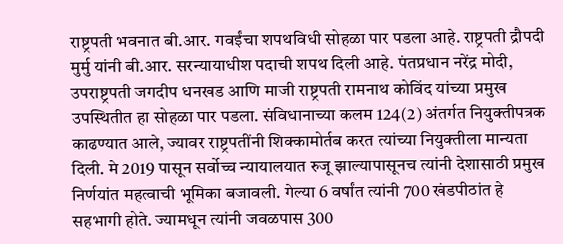राष्ट्रपती भवनात बी.आर. गवईंचा शपथविधी सोहळा पार पडला आहे. राष्ट्रपती द्रौपदी मुर्मु यांनी बी.आर. सरन्यायाधीश पदाची शपथ दिली आहे. पंतप्रधान नरेंद्र मोदी, उपराष्ट्रपती जगदीप धनखड आणि माजी राष्ट्रपती रामनाथ कोविंद यांच्या प्रमुख उपस्थितीत हा सोहळा पार पडला. संविधानाच्या कलम 124(2) अंतर्गत नियुक्तीपत्रक काढण्यात आले, ज्यावर राष्ट्रपतींनी शिक्कामोर्तब करत त्यांच्या नियुक्तीला मान्यता दिली. मे 2019 पासून सर्वोच्च न्यायालयात रुजू झाल्यापासूनच त्यांनी देशासाठी प्रमुख निर्णयांत महत्वाची भूमिका बजावली. गेल्या 6 वर्षांत त्यांनी 700 खंडपीठांत हे सहभागी होते. ज्यामधून त्यांनी जवळपास 300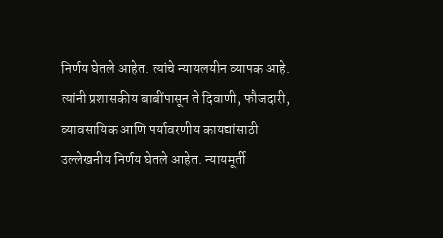निर्णय घेतले आहेत. त्यांचे न्यायलयीन व्यापक आहे. त्यांनी प्रशासकीय बाबींपासून ते दिवाणी, फौजदारी, व्यावसायिक आणि पर्यावरणीय कायद्यांसाठी उल्लेखनीय निर्णय घेतले आहेत. न्यायमूर्ती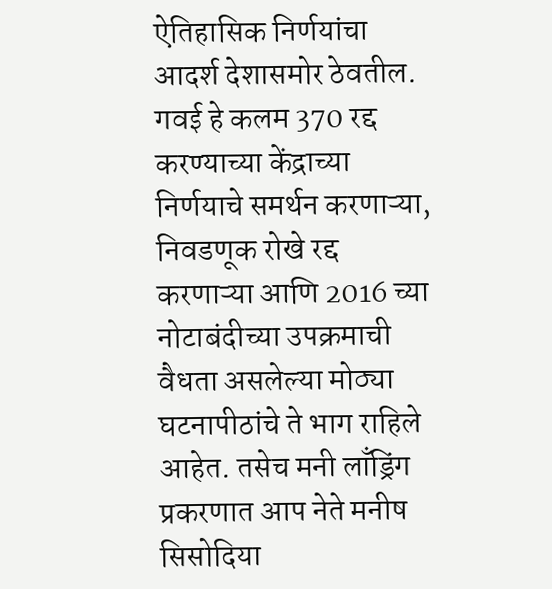ऐतिहासिक निर्णयांचा आदर्श देशासमोर ठेवतील.
गवई हे कलम 370 रद्द करण्याच्या केंद्राच्या निर्णयाचे समर्थन करणाऱ्या, निवडणूक रोखे रद्द करणाऱ्या आणि 2016 च्या नोटाबंदीच्या उपक्रमाची वैधता असलेल्या मोठ्या घटनापीठांचे ते भाग राहिले आहेत. तसेच मनी लाँड्रिंग प्रकरणात आप नेते मनीष सिसोदिया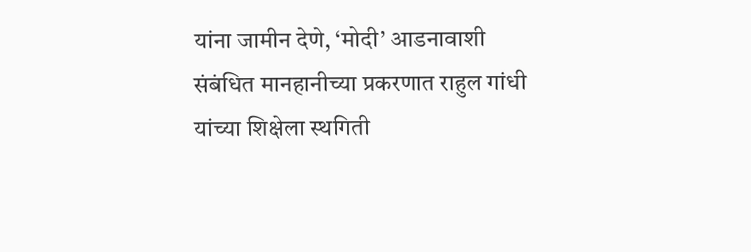यांना जामीन देणे, ‘मोदी’ आडनावाशी संबंधित मानहानीच्या प्रकरणात राहुल गांधी यांच्या शिक्षेला स्थगिती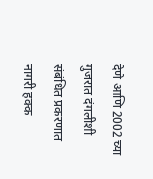देणे आणि 2002 च्या गुजरात दंगलीशी संबंधित प्रकरणात नागरी हक्क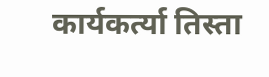कार्यकर्त्या तिस्ता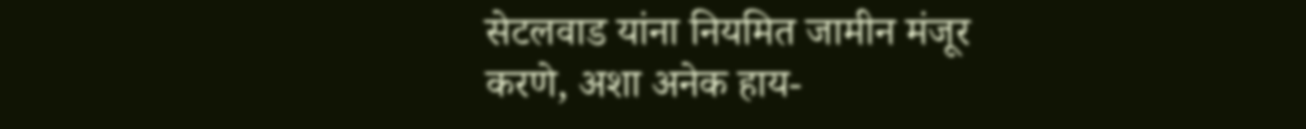सेटलवाड यांना नियमित जामीन मंजूर करणे, अशा अनेक हाय-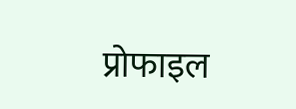प्रोफाइल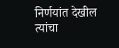निर्णयांत देखील त्यांचा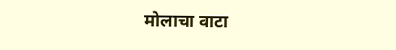मोलाचा वाटा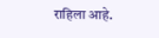राहिला आहे.